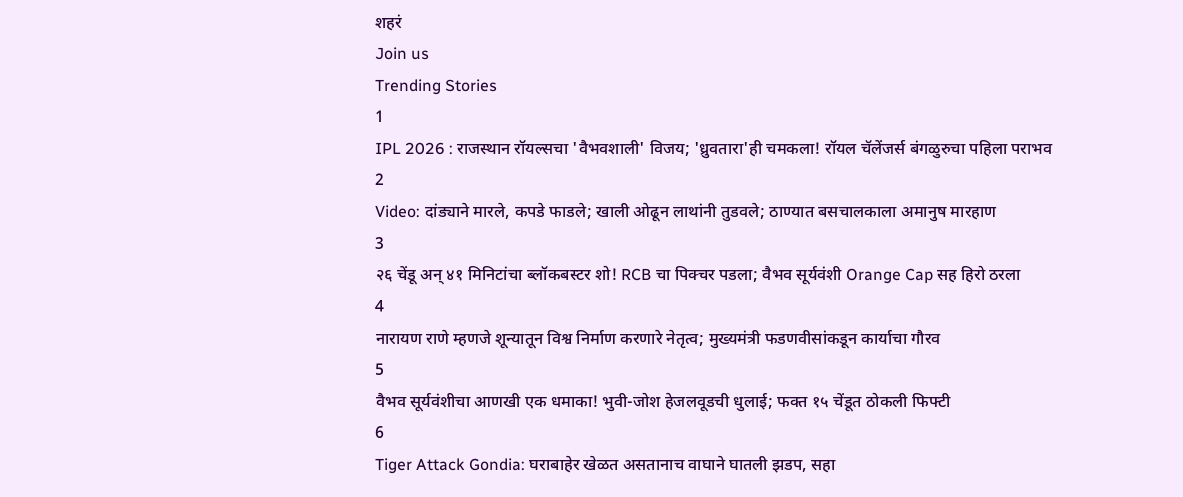शहरं
Join us
Trending Stories
1
IPL 2026 : राजस्थान रॉयल्सचा 'वैभवशाली' विजय; 'ध्रुवतारा'ही चमकला! रॉयल चॅलेंजर्स बंगळुरुचा पहिला पराभव
2
Video: दांड्याने मारले, कपडे फाडले; खाली ओढून लाथांनी तुडवले; ठाण्यात बसचालकाला अमानुष मारहाण
3
२६ चेंडू अन् ४१ मिनिटांचा ब्लॉकबस्टर शो! RCB चा पिक्चर पडला; वैभव सूर्यवंशी Orange Cap सह हिरो ठरला
4
नारायण राणे म्हणजे शून्यातून विश्व निर्माण करणारे नेतृत्व; मुख्यमंत्री फडणवीसांकडून कार्याचा गौरव
5
वैभव सूर्यवंशीचा आणखी एक धमाका! भुवी-जोश हेजलवूडची धुलाई; फक्त १५ चेंडूत ठोकली फिफ्टी
6
Tiger Attack Gondia: घराबाहेर खेळत असतानाच वाघाने घातली झडप, सहा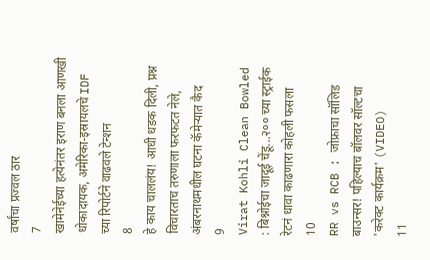वर्षांचा प्रज्वल ठार
7
खामेनेईच्या हत्येनंतर इराण बनला आणखी धोकादायक, अमेरिका-इस्रायलचे IDF च्या रिपोर्टने वाढवले टेन्शन
8
हे काय चाललंय! आधी धडक दिली, प्रश्न विचारताच तरुणाला फरफटत नेले, अंबरनाथमधील घटना कॅमेऱ्यात कैद
9
Virat Kohli Clean Bowled : बिश्नोईचा जादूई चेंडू...२०० च्या स्ट्राईक रेटनं धावा काढणारा कोहली फसला
10
RR vs RCB : जोफ्राचा सॉलिड बाउन्सर! पहिल्याच बॉलवर सॉल्टचा 'करेक्ट कार्यक्रम' (VIDEO)
11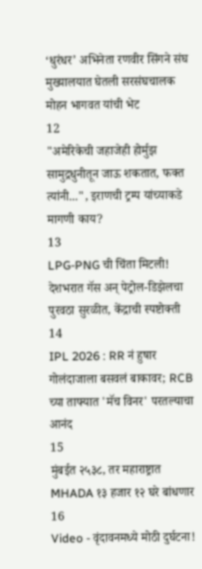‘धुरंधर’ अभिनेता रणवीर सिंगने संघ मुख्यालयात घेतली सरसंघचालक मोहन भागवत यांची भेट
12
"अमेरिकेची जहाजेही होर्मुझ सामुद्रधुनीतून जाऊ शकतात, फक्त त्यांनी...", इराणची ट्रम्प यांच्याकडे मागणी काय?
13
LPG-PNG ची चिंता मिटली! देशभरात गॅस अन् पेट्रोल-डिझेलचा पुरवठा सुरळीत, केंद्राची स्पष्टोक्ती
14
IPL 2026 : RR नं हुषार गोलंदाजाला बसवलं बाकावर; RCB च्या ताफ्यात 'मॅच विनर' परतल्याचा आनंद
15
मुंबईत २५३८, तर महाराष्ट्रात MHADA १३ हजार १२ घरे बांधणार
16
Video - वृंदावनमध्ये मोठी दुर्घटना!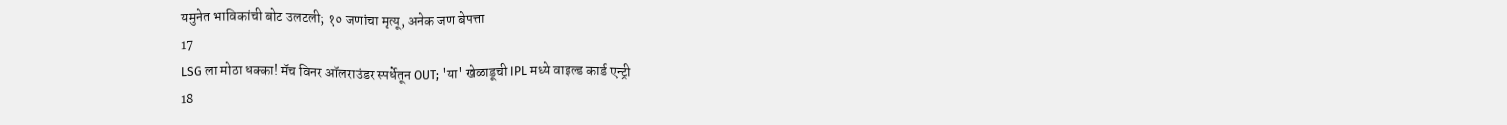यमुनेत भाविकांची बोट उलटली; १० जणांचा मृत्यू, अनेक जण बेपत्ता
17
LSG ला मोठा धक्का! मॅच विनर ऑलराउंडर स्पर्धेतून OUT; 'या' खेळाडूची IPL मध्ये वाइल्ड कार्ड एन्ट्री
18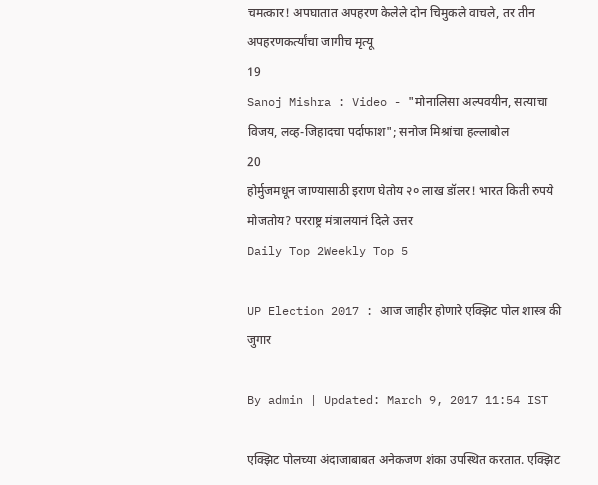चमत्कार! अपघातात अपहरण केलेले दोन चिमुकले वाचले, तर तीन अपहरणकर्त्यांचा जागीच मृत्यू
19
Sanoj Mishra : Video - "मोनालिसा अल्पवयीन, सत्याचा विजय, लव्ह-जिहादचा पर्दाफाश"; सनोज मिश्रांचा हल्लाबोल
20
होर्मुजमधून जाण्यासाठी इराण घेतोय २० लाख डॉलर! भारत किती रुपये मोजतोय? परराष्ट्र मंत्रालयानं दिले उत्तर
Daily Top 2Weekly Top 5

UP Election 2017 : आज जाहीर होणारे एक्झिट पोल शास्त्र की जुगार

By admin | Updated: March 9, 2017 11:54 IST

एक्झिट पोलच्या अंदाजाबाबत अनेकजण शंका उपस्थित करतात. एक्झिट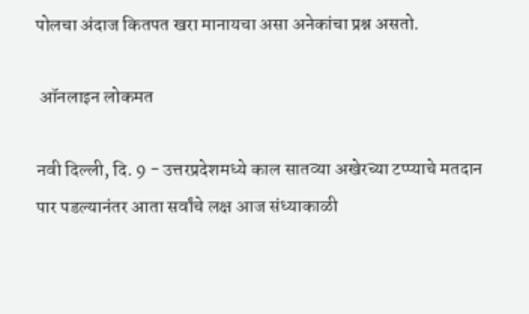पोलचा अंदाज कितपत खरा मानायचा असा अनेकांचा प्रश्न असतो.

 ऑनलाइन लोकमत

नवी दिल्ली, दि. 9 - उत्तरप्रदेशमध्ये काल सातव्या अखेरच्या टप्प्याचे मतदान पार पडल्यानंतर आता सर्वांचे लक्ष आज संध्याकाळी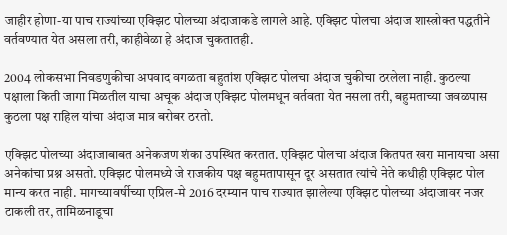जाहीर होणा-या पाच राज्यांच्या एक्झिट पोलच्या अंदाजाकडे लागले आहे. एक्झिट पोलचा अंदाज शास्त्रोक्त पद्धतीने वर्तवण्यात येत असला तरी, काहीवेळा हे अंदाज चुकतातही.

2004 लोकसभा निवडणुकीचा अपवाद वगळता बहुतांश एक्झिट पोलचा अंदाज चुकीचा ठरलेला नाही. कुठल्या पक्षाला किती जागा मिळतील याचा अचूक अंदाज एक्झिट पोलमधून वर्तवता येत नसला तरी, बहुमताच्या जवळपास कुठला पक्ष राहिल यांचा अंदाज मात्र बरोबर ठरतो.

एक्झिट पोलच्या अंदाजाबाबत अनेकजण शंका उपस्थित करतात. एक्झिट पोलचा अंदाज कितपत खरा मानायचा असा अनेकांचा प्रश्न असतो. एक्झिट पोलमध्ये जे राजकीय पक्ष बहुमतापासून दूर असतात त्यांचे नेते कधीही एक्झिट पोल मान्य करत नाही. मागच्यावर्षीच्या एप्रिल-मे 2016 दरम्यान पाच राज्यात झालेल्या एक्झिट पोलच्या अंदाजावर नजर टाकली तर, तामिळनाडूचा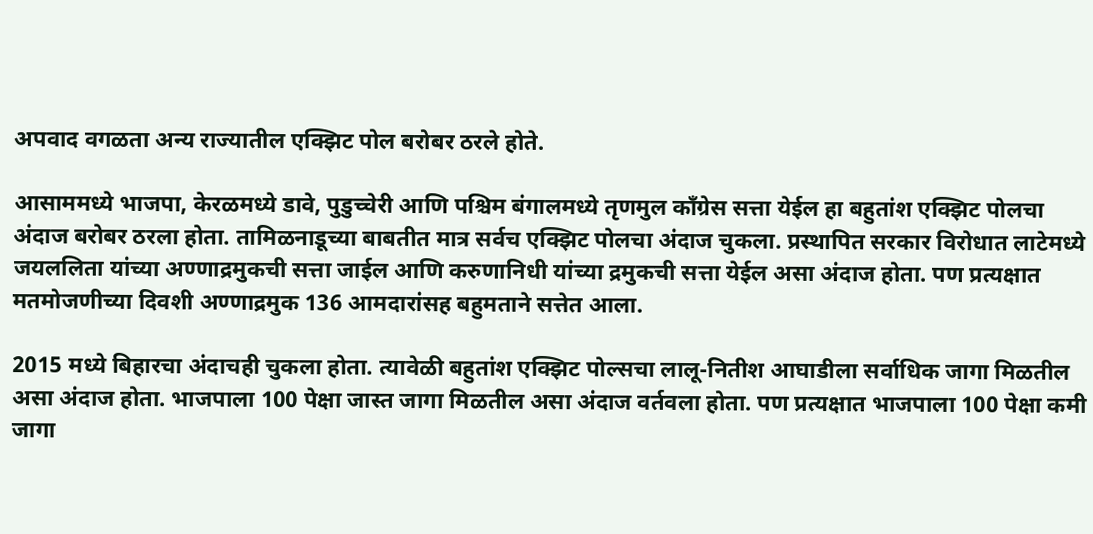अपवाद वगळता अन्य राज्यातील एक्झिट पोल बरोबर ठरले होते.

आसाममध्ये भाजपा, केरळमध्ये डावे, पुडुच्चेरी आणि पश्चिम बंगालमध्ये तृणमुल काँग्रेस सत्ता येईल हा बहुतांश एक्झिट पोलचा अंदाज बरोबर ठरला होता. तामिळनाडूच्या बाबतीत मात्र सर्वच एक्झिट पोलचा अंदाज चुकला. प्रस्थापित सरकार विरोधात लाटेमध्ये जयललिता यांच्या अण्णाद्रमुकची सत्ता जाईल आणि करुणानिधी यांच्या द्रमुकची सत्ता येईल असा अंदाज होता. पण प्रत्यक्षात मतमोजणीच्या दिवशी अण्णाद्रमुक 136 आमदारांसह बहुमताने सत्तेत आला.

2015 मध्ये बिहारचा अंदाचही चुकला होता. त्यावेळी बहुतांश एक्झिट पोल्सचा लालू-नितीश आघाडीला सर्वाधिक जागा मिळतील असा अंदाज होता. भाजपाला 100 पेक्षा जास्त जागा मिळतील असा अंदाज वर्तवला होता. पण प्रत्यक्षात भाजपाला 100 पेक्षा कमी जागा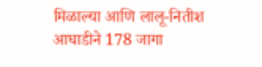मिळाल्या आणि लालू-नितीश आघाडीने 178 जागा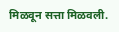मिळवून सत्ता मिळवली.